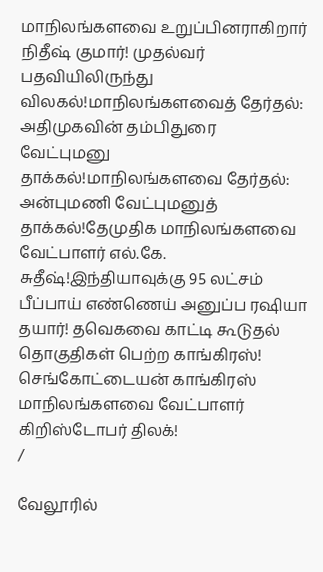மாநிலங்களவை உறுப்பினராகிறார் நிதீஷ் குமார்! முதல்வர் பதவியிலிருந்து விலகல்!மாநிலங்களவைத் தேர்தல்: அதிமுகவின் தம்பிதுரை வேட்புமனு தாக்கல்!மாநிலங்களவை தேர்தல்: அன்புமணி வேட்புமனுத் தாக்கல்!தேமுதிக மாநிலங்களவை வேட்பாளர் எல்.கே. சுதீஷ்!இந்தியாவுக்கு 95 லட்சம் பீப்பாய் எண்ணெய் அனுப்ப ரஷியா தயார்! தவெகவை காட்டி கூடுதல் தொகுதிகள் பெற்ற காங்கிரஸ்! செங்கோட்டையன் காங்கிரஸ் மாநிலங்களவை வேட்பாளர் கிறிஸ்டோபர் திலக்!
/

வேலூரில்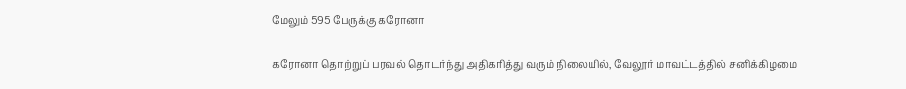மேலும் 595 பேருக்கு கரோனா

கரோனா தொற்றுப் பரவல் தொடர்ந்து அதிகரித்து வரும் நிலையில், வேலூர் மாவட்டத்தில் சனிக்கிழமை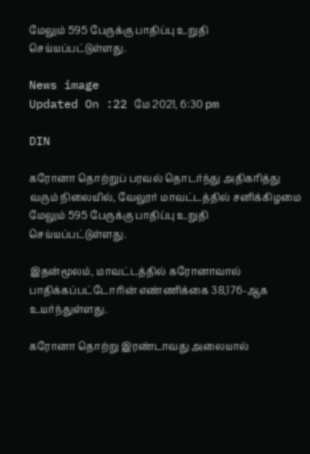மேலும் 595 பேருக்கு பாதிப்பு உறுதி செய்யப்பட்டுள்ளது.

News image
Updated On :22 மே 2021, 6:30 pm

DIN

கரோனா தொற்றுப் பரவல் தொடர்ந்து அதிகரித்து வரும் நிலையில், வேலூர் மாவட்டத்தில் சனிக்கிழமை மேலும் 595 பேருக்கு பாதிப்பு உறுதி செய்யப்பட்டுள்ளது.

இதன்மூலம், மாவட்டத்தில் கரோனாவால் பாதிக்கப்பட்டோரின் எண்ணிக்கை 38,176-ஆக உயர்ந்துள்ளது.

கரோனா தொற்று இரண்டாவது அலையால்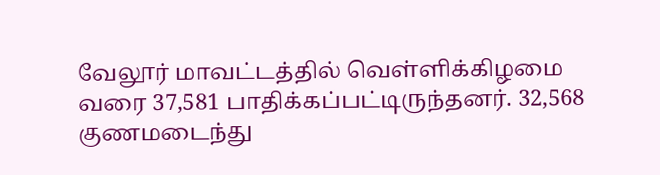வேலூர் மாவட்டத்தில் வெள்ளிக்கிழமை வரை 37,581 பாதிக்கப்பட்டிருந்தனர். 32,568 குணமடைந்து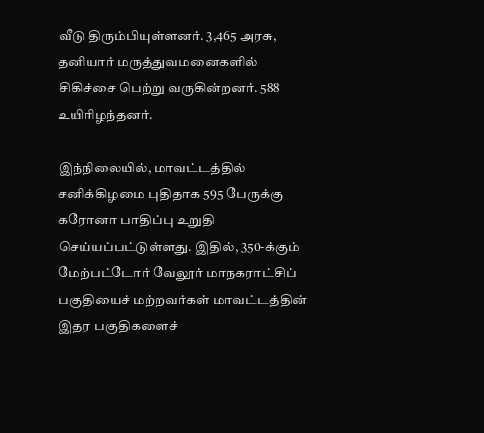வீடு திரும்பியுள்ளனர். 3,465 அரசு, தனியார் மருத்துவமனைகளில் சிகிச்சை பெற்று வருகின்றனர். 588 உயிரிழந்தனர்.

இந்நிலையில், மாவட்டத்தில் சனிக்கிழமை புதிதாக 595 பேருக்கு கரோனா பாதிப்பு உறுதி செய்யப்பட்டுள்ளது. இதில், 350-க்கும் மேற்பட்டோர் வேலூர் மாநகராட்சிப் பகுதியைச் மற்றவர்கள் மாவட்டத்தின் இதர பகுதிகளைச்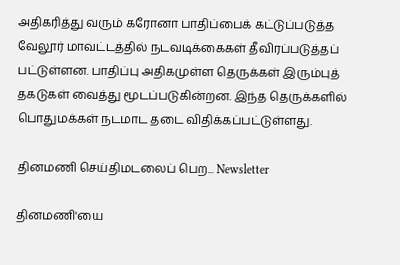அதிகரித்து வரும் கரோனா பாதிப்பைக் கட்டுப்படுத்த வேலூர் மாவட்டத்தில் நடவடிக்கைகள் தீவிரப்படுத்தப் பட்டுள்ளன. பாதிப்பு அதிகமுள்ள தெருக்கள் இரும்புத் தகடுகள் வைத்து மூடப்படுகின்றன. இந்த தெருக்களில் பொதுமக்கள் நடமாட தடை விதிக்கப்பட்டுள்ளது.

தினமணி செய்திமடலைப் பெற... Newsletter

தினமணி'யை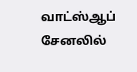வாட்ஸ்ஆப் சேனலில்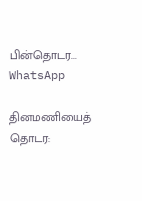பின்தொடர... WhatsApp

தினமணியைத் தொடர: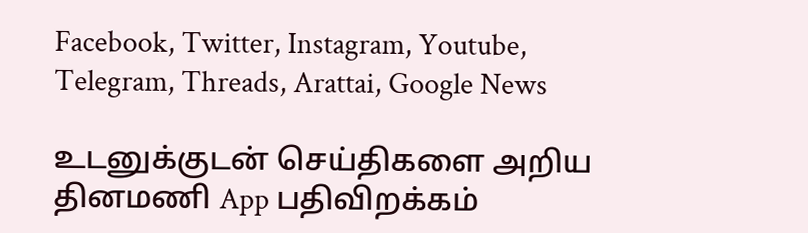Facebook, Twitter, Instagram, Youtube, Telegram, Threads, Arattai, Google News

உடனுக்குடன் செய்திகளை அறிய தினமணி App பதிவிறக்கம்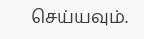செய்யவும்.